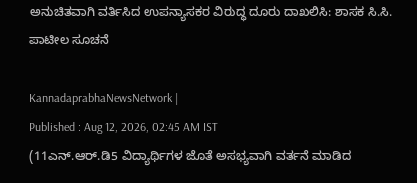ಅನುಚಿತವಾಗಿ ವರ್ತಿಸಿದ ಉಪನ್ಯಾಸಕರ ವಿರುದ್ಧ ದೂರು ದಾಖಲಿಸಿ: ಶಾಸಕ ಸಿ.ಸಿ. ಪಾಟೀಲ ಸೂಚನೆ

KannadaprabhaNewsNetwork |
Published : Aug 12, 2026, 02:45 AM IST
(11ಎನ್.ಆರ್.ಡಿ5 ವಿದ್ಯಾರ್ಥಿಗಳ ಜೊತೆ ಅಸಭ್ಯವಾಗಿ ವರ್ತನೆ ಮಾಡಿದ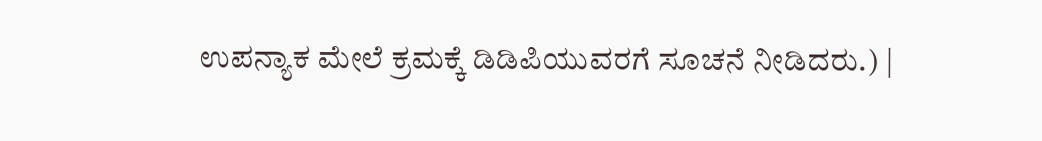ಉಪನ್ಯಾಕ ಮೇಲೆ ಕ್ರಮಕ್ಕೆ ಡಿಡಿಪಿಯುವರಗೆ ಸೂಚನೆ ನೀಡಿದರು.) |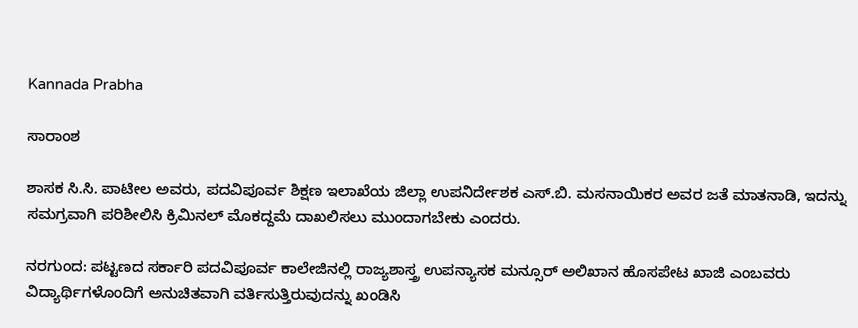Kannada Prabha

ಸಾರಾಂಶ

ಶಾಸಕ ಸಿ.ಸಿ. ಪಾಟೀಲ ಅವರು, ಪದವಿಪೂರ್ವ ಶಿಕ್ಷಣ ಇಲಾಖೆಯ ಜಿಲ್ಲಾ ಉಪನಿರ್ದೇಶಕ ಎಸ್.ಬಿ. ಮಸನಾಯಿಕರ ಅವರ ಜತೆ ಮಾತನಾಡಿ, ಇದನ್ನು ಸಮಗ್ರವಾಗಿ ಪರಿಶೀಲಿಸಿ ಕ್ರಿಮಿನಲ್ ಮೊಕದ್ದಮೆ ದಾಖಲಿಸಲು ಮುಂದಾಗಬೇಕು ಎಂದರು.

ನರಗುಂದ: ಪಟ್ಟಣದ ಸರ್ಕಾರಿ ಪದವಿಪೂರ್ವ ಕಾಲೇಜಿನಲ್ಲಿ ರಾಜ್ಯಶಾಸ್ತ್ರ ಉಪನ್ಯಾಸಕ ಮನ್ಸೂರ್ ಅಲಿಖಾನ ಹೊಸಪೇಟ ಖಾಜಿ ಎಂಬವರು ವಿದ್ಯಾರ್ಥಿಗಳೊಂದಿಗೆ ಅನುಚಿತವಾಗಿ ವರ್ತಿಸುತ್ತಿರುವುದನ್ನು ಖಂಡಿಸಿ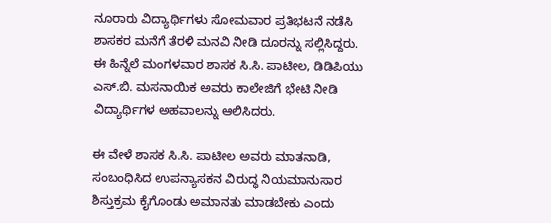ನೂರಾರು ವಿದ್ಯಾರ್ಥಿಗಳು ಸೋಮವಾರ ಪ್ರತಿಭಟನೆ ನಡೆಸಿ ಶಾಸಕರ ಮನೆಗೆ ತೆರಳಿ ಮನವಿ ನೀಡಿ ದೂರನ್ನು ಸಲ್ಲಿಸಿದ್ದರು. ಈ ಹಿನ್ನೆಲೆ ಮಂಗಳವಾರ ಶಾಸಕ ಸಿ.ಸಿ. ಪಾಟೀಲ, ಡಿಡಿಪಿಯು ಎಸ್.ಬಿ. ಮಸನಾಯಿಕ ಅವರು ಕಾಲೇಜಿಗೆ ಭೇಟಿ ನೀಡಿ ವಿದ್ಯಾರ್ಥಿಗಳ ಅಹವಾಲನ್ನು ಆಲಿಸಿದರು.

ಈ ವೇಳೆ ಶಾಸಕ ಸಿ.ಸಿ. ಪಾಟೀಲ ಅವರು ಮಾತನಾಡಿ, ಸಂಬಂಧಿಸಿದ ಉಪನ್ಯಾಸಕನ ವಿರುದ್ಧ ನಿಯಮಾನುಸಾರ ಶಿಸ್ತುಕ್ರಮ ಕೈಗೊಂಡು ಅಮಾನತು ಮಾಡಬೇಕು ಎಂದು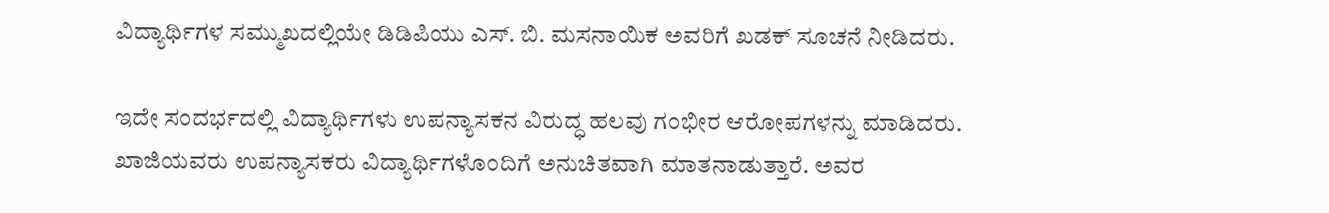ವಿದ್ಯಾರ್ಥಿಗಳ ಸಮ್ಮುಖದಲ್ಲಿಯೇ ಡಿಡಿಪಿಯು ಎಸ್. ಬಿ. ಮಸನಾಯಿಕ ಅವರಿಗೆ ಖಡಕ್ ಸೂಚನೆ ನೀಡಿದರು.

ಇದೇ ಸಂದರ್ಭದಲ್ಲಿ ವಿದ್ಯಾರ್ಥಿಗಳು ಉಪನ್ಯಾಸಕನ ವಿರುದ್ಧ ಹಲವು ಗಂಭೀರ ಆರೋಪಗಳನ್ನು ಮಾಡಿದರು. ಖಾಜಿಯವರು ಉಪನ್ಯಾಸಕರು ವಿದ್ಯಾರ್ಥಿಗಳೊಂದಿಗೆ ಅನುಚಿತವಾಗಿ ಮಾತನಾಡುತ್ತಾರೆ. ಅವರ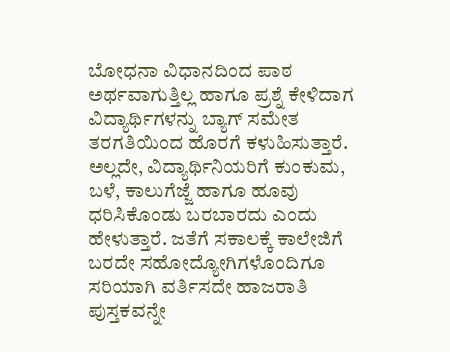ಬೋಧನಾ ವಿಧಾನದಿಂದ ಪಾಠ ಅರ್ಥವಾಗುತ್ತಿಲ್ಲ ಹಾಗೂ ಪ್ರಶ್ನೆ ಕೇಳಿದಾಗ ವಿದ್ಯಾರ್ಥಿಗಳನ್ನು ಬ್ಯಾಗ್ ಸಮೇತ ತರಗತಿಯಿಂದ ಹೊರಗೆ ಕಳುಹಿಸುತ್ತಾರೆ. ಅಲ್ಲದೇ, ವಿದ್ಯಾರ್ಥಿನಿಯರಿಗೆ ಕುಂಕುಮ, ಬಳೆ, ಕಾಲುಗೆಜ್ಜೆ ಹಾಗೂ ಹೂವು ಧರಿಸಿಕೊಂಡು ಬರಬಾರದು ಎಂದು ಹೇಳುತ್ತಾರೆ. ಜತೆಗೆ ಸಕಾಲಕ್ಕೆ ಕಾಲೇಜಿಗೆ ಬರದೇ ಸಹೋದ್ಯೋಗಿಗಳೊಂದಿಗೂ ಸರಿಯಾಗಿ ವರ್ತಿಸದೇ ಹಾಜರಾತಿ ಪುಸ್ತಕವನ್ನೇ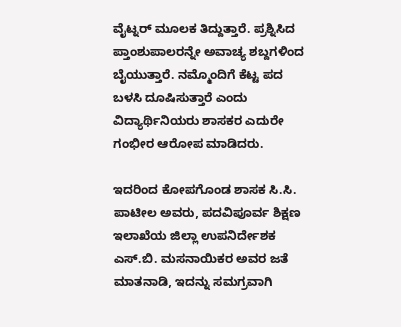ವೈಟ್ನರ್ ಮೂಲಕ ತಿದ್ದುತ್ತಾರೆ. ಪ್ರಶ್ನಿಸಿದ ಪ್ತಾಂಶುಪಾಲರನ್ನೇ ಅವಾಚ್ಯ ಶಬ್ದಗಳಿಂದ ಬೈಯುತ್ತಾರೆ. ನಮ್ಮೊಂದಿಗೆ ಕೆಟ್ಟ ಪದ ಬಳಸಿ ದೂಷಿಸುತ್ತಾರೆ ಎಂದು ವಿದ್ಯಾರ್ಥಿನಿಯರು ಶಾಸಕರ ಎದುರೇ ಗಂಭೀರ ಆರೋಪ ಮಾಡಿದರು.

ಇದರಿಂದ ಕೋಪಗೊಂಡ ಶಾಸಕ ಸಿ.ಸಿ. ಪಾಟೀಲ ಅವರು, ಪದವಿಪೂರ್ವ ಶಿಕ್ಷಣ ಇಲಾಖೆಯ ಜಿಲ್ಲಾ ಉಪನಿರ್ದೇಶಕ ಎಸ್.ಬಿ. ಮಸನಾಯಿಕರ ಅವರ ಜತೆ ಮಾತನಾಡಿ, ಇದನ್ನು ಸಮಗ್ರವಾಗಿ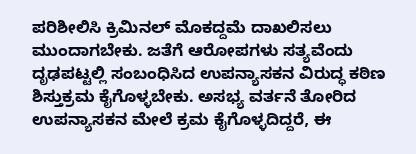ಪರಿಶೀಲಿಸಿ ಕ್ರಿಮಿನಲ್ ಮೊಕದ್ದಮೆ ದಾಖಲಿಸಲು ಮುಂದಾಗಬೇಕು. ಜತೆಗೆ ಆರೋಪಗಳು ಸತ್ಯವೆಂದು ದೃಢಪಟ್ಟಲ್ಲಿ ಸಂಬಂಧಿಸಿದ ಉಪನ್ಯಾಸಕನ ವಿರುದ್ಧ ಕಠಿಣ ಶಿಸ್ತುಕ್ರಮ ಕೈಗೊಳ್ಳಬೇಕು. ಅಸಭ್ಯ ವರ್ತನೆ ತೋರಿದ ಉಪನ್ಯಾಸಕನ‌ ಮೇಲೆ ಕ್ರಮ ಕೈಗೊಳ್ಳದಿದ್ದರೆ, ಈ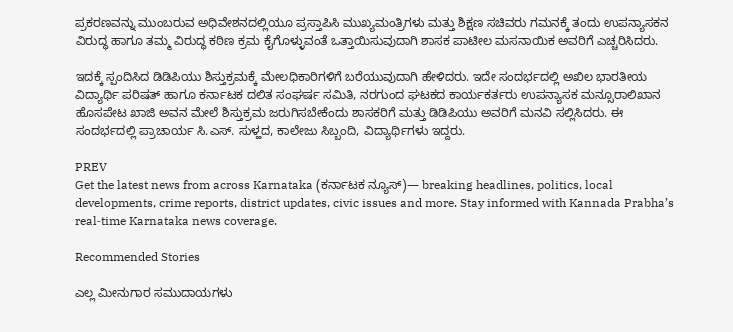ಪ್ರಕರಣವನ್ನು ಮುಂಬರುವ ಅಧಿವೇಶನದಲ್ಲಿಯೂ ಪ್ರಸ್ತಾಪಿಸಿ ಮುಖ್ಯಮಂತ್ರಿಗಳು ಮತ್ತು ಶಿಕ್ಷಣ ಸಚಿವರು ಗಮನಕ್ಕೆ ತಂದು ಉಪನ್ಯಾಸಕನ ವಿರುದ್ಧ ಹಾಗೂ ತಮ್ಮ ವಿರುದ್ಧ ಕಠಿಣ ಕ್ರಮ ಕೈಗೊಳ್ಳುವಂತೆ ಒತ್ತಾಯಿಸುವುದಾಗಿ ಶಾಸಕ ಪಾಟೀಲ ಮಸನಾಯಿಕ ಅವರಿಗೆ ಎಚ್ಚರಿಸಿದರು.

ಇದಕ್ಕೆ ಸ್ಪಂದಿಸಿದ ಡಿಡಿಪಿಯು ಶಿಸ್ತುಕ್ರಮಕ್ಕೆ ಮೇಲಧಿಕಾರಿಗಳಿಗೆ ಬರೆಯುವುದಾಗಿ ಹೇಳಿದರು. ಇದೇ ಸಂದರ್ಭದಲ್ಲಿ ಅಖಿಲ ಭಾರತೀಯ ವಿದ್ಯಾರ್ಥಿ ಪರಿಷತ್ ಹಾಗೂ ಕರ್ನಾಟಕ ದಲಿತ ಸಂಘರ್ಷ ಸಮಿತಿ, ನರಗುಂದ ಘಟಕದ ಕಾರ್ಯಕರ್ತರು ಉಪನ್ಯಾಸಕ ಮನ್ಸೂರಾಲಿಖಾನ ಹೊಸಪೇಟ ಖಾಜಿ ಅವನ ಮೇಲೆ ಶಿಸ್ತುಕ್ರಮ ಜರುಗಿಸಬೇಕೆಂದು ಶಾಸಕರಿಗೆ ಮತ್ತು ಡಿಡಿಪಿಯು ಅವರಿಗೆ ಮನವಿ ಸಲ್ಲಿಸಿದರು. ಈ ಸಂದರ್ಭದಲ್ಲಿ ಪ್ರಾಚಾರ್ಯ ಸಿ.ಎಸ್. ಸುಳ್ಹದ, ಕಾಲೇಜು ಸಿಬ್ಬಂದಿ, ವಿದ್ಯಾರ್ಥಿಗಳು ಇದ್ದರು.

PREV
Get the latest news from across Karnataka (ಕರ್ನಾಟಕ ನ್ಯೂಸ್)— breaking headlines, politics, local developments, crime reports, district updates, civic issues and more. Stay informed with Kannada Prabha’s real‑time Karnataka news coverage.

Recommended Stories

ಎಲ್ಲ ಮೀನುಗಾರ ಸಮುದಾಯಗಳು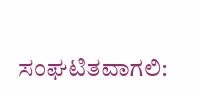ಸಂಘಟಿತವಾಗಲಿ: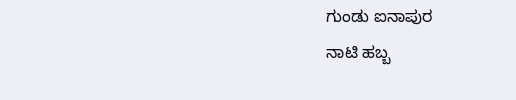ಗುಂಡು ಐನಾಪುರ
ನಾಟಿ ಹಬ್ಬ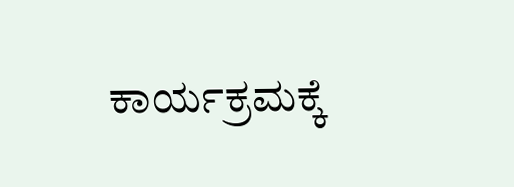ಕಾರ್ಯಕ್ರಮಕ್ಕೆ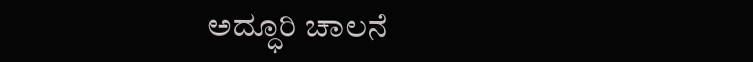ಅದ್ಧೂರಿ ಚಾಲನೆ